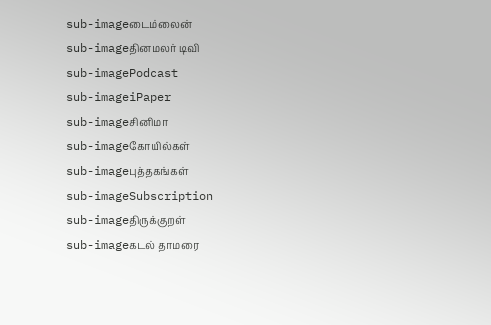sub-imageடைம்லைன்
sub-imageதினமலர் டிவி
sub-imagePodcast
sub-imageiPaper
sub-imageசினிமா
sub-imageகோயில்கள்
sub-imageபுத்தகங்கள்
sub-imageSubscription
sub-imageதிருக்குறள்
sub-imageகடல் தாமரை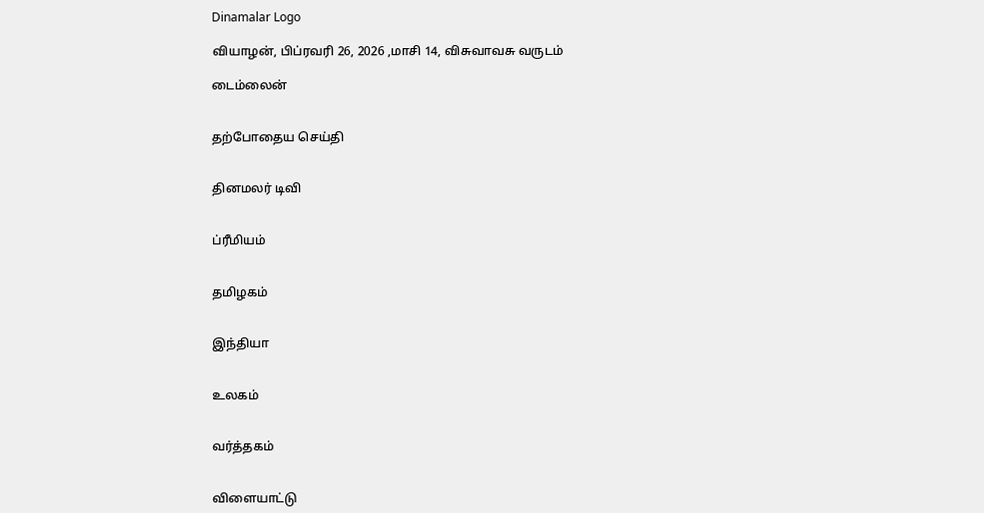Dinamalar Logo

வியாழன், பிப்ரவரி 26, 2026 ,மாசி 14, விசுவாவசு வருடம்

டைம்லைன்


தற்போதைய செய்தி


தினமலர் டிவி


ப்ரீமியம்


தமிழகம்


இந்தியா


உலகம்


வர்த்தகம்


விளையாட்டு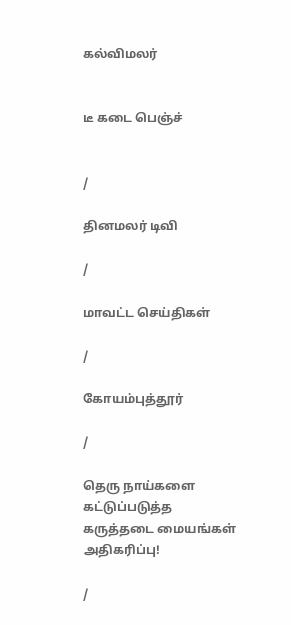கல்விமலர்


டீ கடை பெஞ்ச்


/

தினமலர் டிவி

/

மாவட்ட செய்திகள்

/

கோயம்புத்தூர்

/

தெரு நாய்களை கட்டுப்படுத்த கருத்தடை மையங்கள் அதிகரிப்பு!

/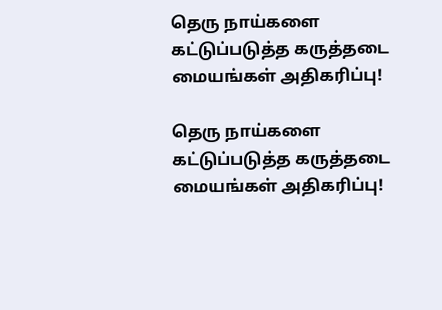தெரு நாய்களை கட்டுப்படுத்த கருத்தடை மையங்கள் அதிகரிப்பு!

தெரு நாய்களை கட்டுப்படுத்த கருத்தடை மையங்கள் அதிகரிப்பு!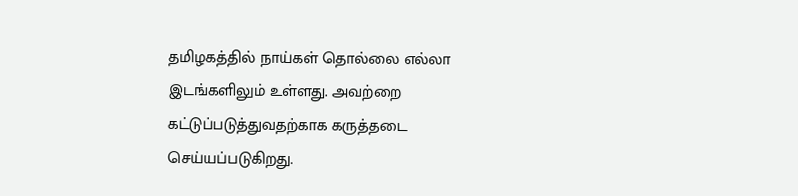தமிழகத்தில் நாய்கள் தொல்லை எல்லா இடங்களிலும் உள்ளது. அவற்றை கட்டுப்படுத்துவதற்காக கருத்தடை செய்யப்படுகிறது.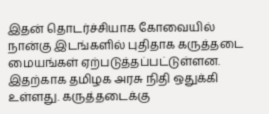இதன் தொடர்ச்சியாக கோவையில் நான்கு இடங்களில் புதிதாக கருத்தடை மையங்கள் ஏற்படுத்தப்பட்டுள்ளன. இதற்காக தமிழக அரசு நிதி ஒதுக்கி உள்ளது. கருத்தடைக்கு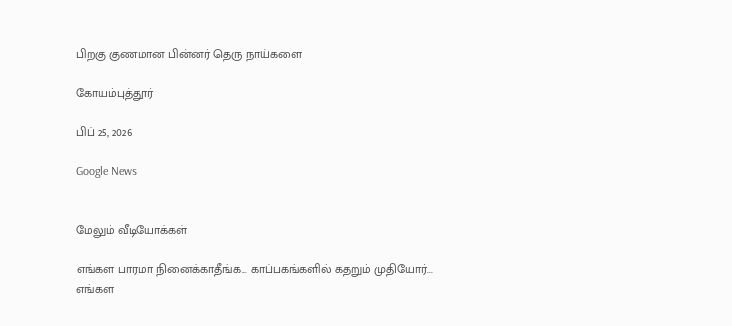பிறகு குணமான பின்னர் தெரு நாய்களை

கோயம்புத்தூர்

பிப் 25, 2026

Google News


மேலும் வீடியோக்கள்

எங்கள பாரமா நினைக்காதீங்க... காப்பகங்களில் கதறும் முதியோர்...
எங்கள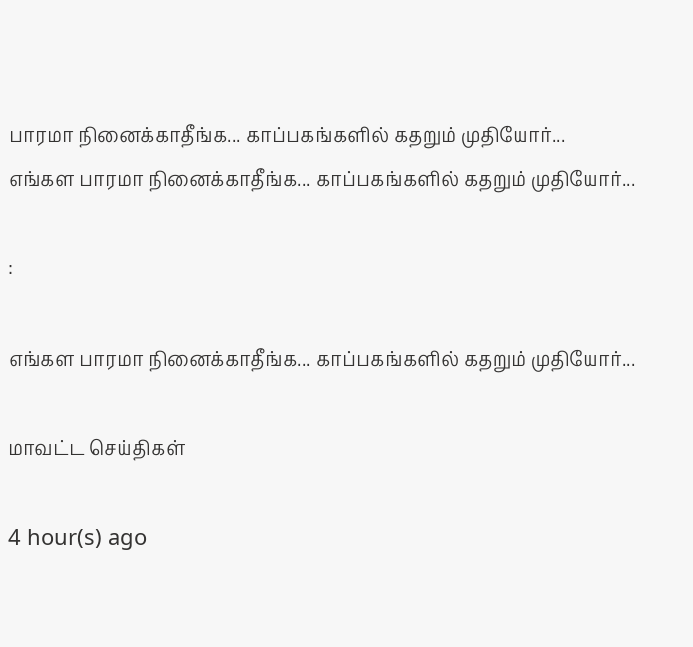பாரமா நினைக்காதீங்க... காப்பகங்களில் கதறும் முதியோர்...
எங்கள பாரமா நினைக்காதீங்க... காப்பகங்களில் கதறும் முதியோர்...

:

எங்கள பாரமா நினைக்காதீங்க... காப்பகங்களில் கதறும் முதியோர்...

மாவட்ட செய்திகள்

4 hour(s) ago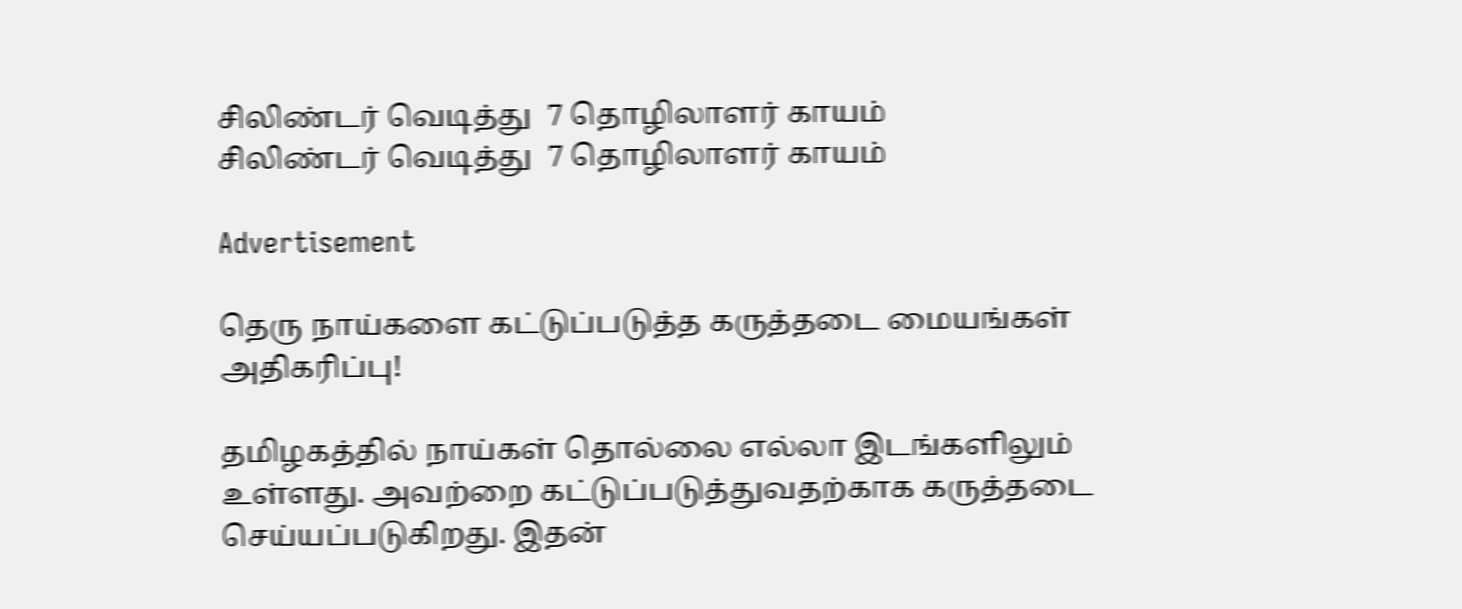சிலிண்டர் வெடித்து  7 தொழிலாளர் காயம்
சிலிண்டர் வெடித்து  7 தொழிலாளர் காயம்

Advertisement

தெரு நாய்களை கட்டுப்படுத்த கருத்தடை மையங்கள் அதிகரிப்பு!

தமிழகத்தில் நாய்கள் தொல்லை எல்லா இடங்களிலும் உள்ளது. அவற்றை கட்டுப்படுத்துவதற்காக கருத்தடை செய்யப்படுகிறது. இதன்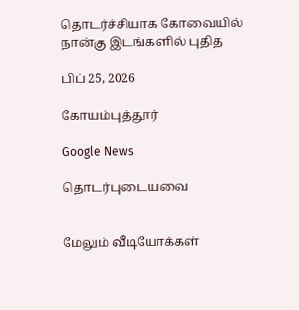தொடர்ச்சியாக கோவையில் நான்கு இடங்களில் புதித

பிப் 25, 2026

கோயம்புத்தூர்

Google News

தொடர்புடையவை


மேலும் வீடியோக்கள்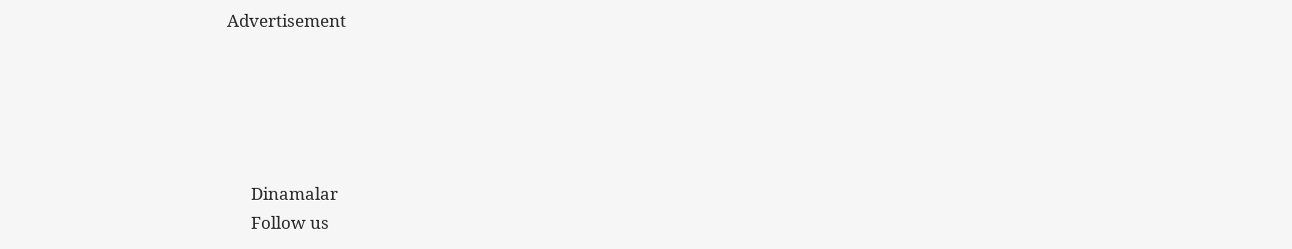Advertisement





      Dinamalar
      Follow us